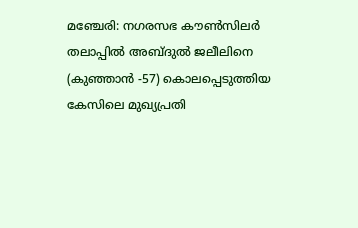മഞ്ചേരി: നഗരസഭ കൗൺസിലർ തലാപ്പിൽ അബ്ദുൽ ജലീലിനെ (കുഞ്ഞാൻ -57) കൊലപ്പെടുത്തിയ കേസിലെ മുഖ്യപ്രതി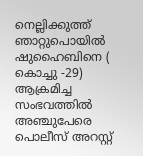നെല്ലിക്കുത്ത് ഞാറ്റുപൊയിൽ ഷുഹൈബിനെ ( കൊച്ചു -29) ആക്രമിച്ച സംഭവത്തിൽ അഞ്ചുപേരെ പൊലീസ് അറസ്റ്റ്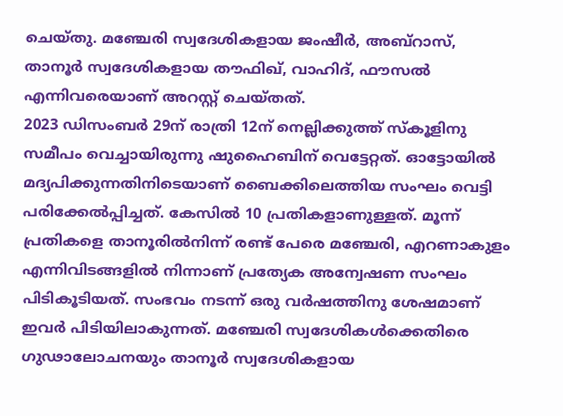ചെയ്തു. മഞ്ചേരി സ്വദേശികളായ ജംഷീർ, അബ്റാസ്, താനൂർ സ്വദേശികളായ തൗഫിഖ്, വാഹിദ്, ഫൗസൽ എന്നിവരെയാണ് അറസ്റ്റ് ചെയ്തത്.
2023 ഡിസംബർ 29ന് രാത്രി 12ന് നെല്ലിക്കുത്ത് സ്കൂളിനു സമീപം വെച്ചായിരുന്നു ഷുഹൈബിന് വെട്ടേറ്റത്. ഓട്ടോയിൽ മദ്യപിക്കുന്നതിനിടെയാണ് ബൈക്കിലെത്തിയ സംഘം വെട്ടി പരിക്കേൽപ്പിച്ചത്. കേസിൽ 10 പ്രതികളാണുള്ളത്. മൂന്ന് പ്രതികളെ താനൂരിൽനിന്ന് രണ്ട് പേരെ മഞ്ചേരി, എറണാകുളം എന്നിവിടങ്ങളിൽ നിന്നാണ് പ്രത്യേക അന്വേഷണ സംഘം പിടികൂടിയത്. സംഭവം നടന്ന് ഒരു വർഷത്തിനു ശേഷമാണ് ഇവർ പിടിയിലാകുന്നത്. മഞ്ചേരി സ്വദേശികൾക്കെതിരെ ഗുഢാലോചനയും താനൂർ സ്വദേശികളായ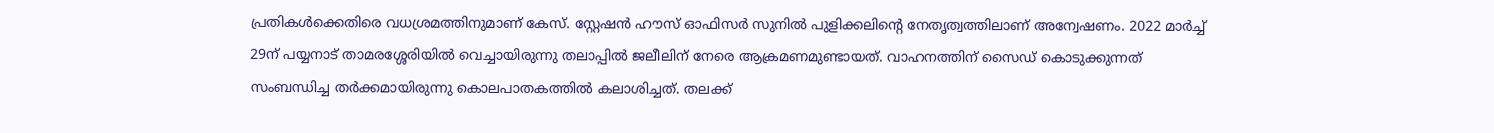പ്രതികൾക്കെതിരെ വധശ്രമത്തിനുമാണ് കേസ്. സ്റ്റേഷൻ ഹൗസ് ഓഫിസർ സുനിൽ പുളിക്കലിന്റെ നേതൃത്വത്തിലാണ് അന്വേഷണം. 2022 മാർച്ച് 29ന് പയ്യനാട് താമരശ്ശേരിയിൽ വെച്ചായിരുന്നു തലാപ്പിൽ ജലീലിന് നേരെ ആക്രമണമുണ്ടായത്. വാഹനത്തിന് സൈഡ് കൊടുക്കുന്നത് സംബന്ധിച്ച തർക്കമായിരുന്നു കൊലപാതകത്തിൽ കലാശിച്ചത്. തലക്ക്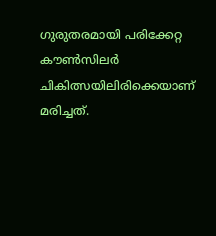ഗുരുതരമായി പരിക്കേറ്റ കൗൺസിലർ ചികിത്സയിലിരിക്കെയാണ് മരിച്ചത്.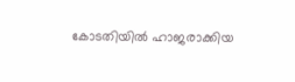കോടതിയിൽ ഹാജരാക്കിയ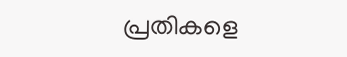പ്രതികളെ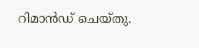റിമാൻഡ് ചെയ്തു.